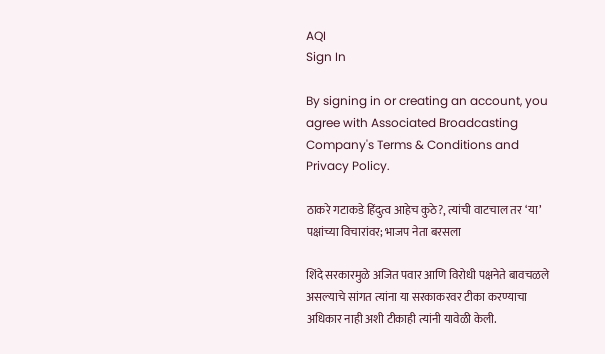AQI
Sign In

By signing in or creating an account, you agree with Associated Broadcasting Company's Terms & Conditions and Privacy Policy.

ठाकरे गटाकडे हिंदुत्व आहेच कुठे?, त्यांची वाटचाल तर ‘या’ पक्षांच्या विचारांवर; भाजप नेता बरसला

शिंदे सरकारमुळे अजित पवार आणि विरोधी पक्षनेते बावचळले असल्याचे सांगत त्यांना या सरकाकरवर टीका करण्याचा अधिकार नाही अशी टीकाही त्यांनी यावेळी केली.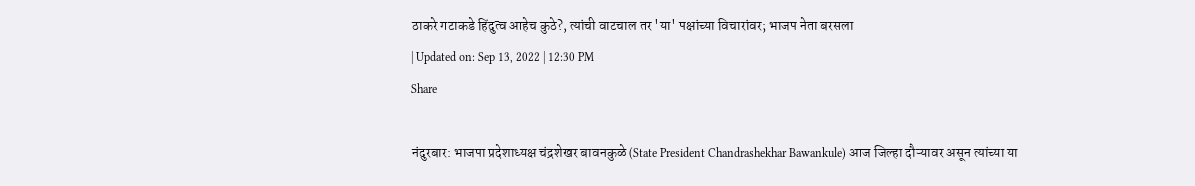ठाकरे गटाकडे हिंदुत्व आहेच कुठे?, त्यांची वाटचाल तर 'या' पक्षांच्या विचारांवर; भाजप नेता बरसला
| Updated on: Sep 13, 2022 | 12:30 PM
Share

नंदुरबार: भाजपा प्रदेशाध्यक्ष चंद्रशेखर बावनकुळे (State President Chandrashekhar Bawankule) आज जिल्हा दौऱ्यावर असून त्यांच्या या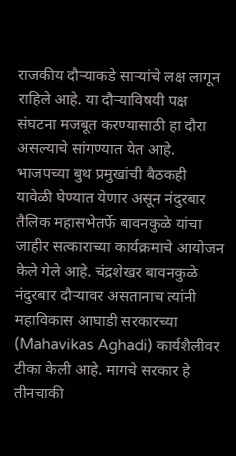राजकीय दौऱ्याकडे साऱ्यांचे लक्ष लागून राहिले आहे. या दौऱ्याविषयी पक्ष संघटना मजबूत करण्यासाठी हा दौरा असल्याचे सांगण्यात येत आहे. भाजपच्या बुथ प्रमुखांची बैठकही यावेळी घेण्यात येणार असून नंदुरबार तैलिक महासभेतर्फे बावनकुळे यांचा जाहीर सत्काराच्या कार्यक्रमाचे आयोजन केले गेले आहे. चंद्रशेखर बावनकुळे नंदुरबार दौऱ्यावर असतानाच त्यांनी महाविकास आघाडी सरकारच्या (Mahavikas Aghadi) कार्यशैलीवर टीका केली आहे. मागचे सरकार हे तीनचाकी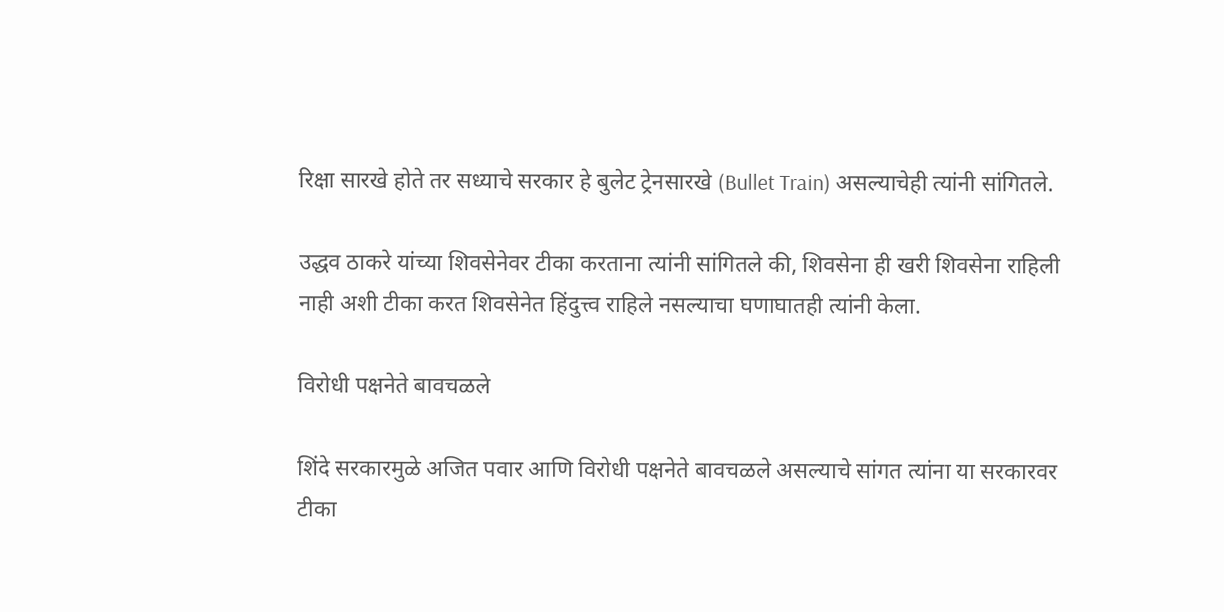रिक्षा सारखे होते तर सध्याचे सरकार हे बुलेट ट्रेनसारखे (Bullet Train) असल्याचेही त्यांनी सांगितले.

उद्धव ठाकरे यांच्या शिवसेनेवर टीका करताना त्यांनी सांगितले की, शिवसेना ही खरी शिवसेना राहिली नाही अशी टीका करत शिवसेनेत हिंदुत्त्व राहिले नसल्याचा घणाघातही त्यांनी केला.

विरोधी पक्षनेते बावचळले

शिंदे सरकारमुळे अजित पवार आणि विरोधी पक्षनेते बावचळले असल्याचे सांगत त्यांना या सरकारवर टीका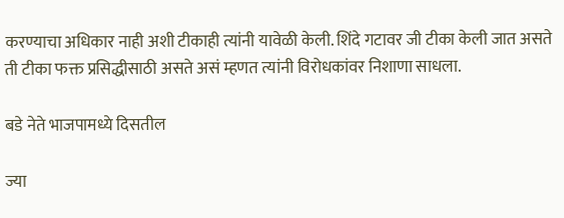करण्याचा अधिकार नाही अशी टीकाही त्यांनी यावेळी केली. शिंदे गटावर जी टीका केली जात असते ती टीका फक्त प्रसिद्धीसाठी असते असं म्हणत त्यांनी विरोधकांवर निशाणा साधला.

बडे नेते भाजपामध्ये दिसतील

ज्या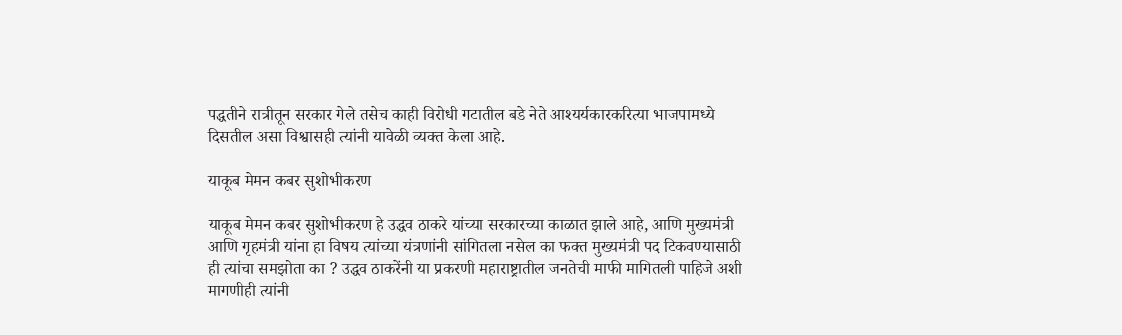पद्धतीने रात्रीतून सरकार गेले तसेच काही विरोधी गटातील बडे नेते आश्यर्यकारकरित्या भाजपामध्ये दिसतील असा विश्वासही त्यांनी यावेळी व्यक्त केला आहे.

याकूब मेमन कबर सुशोभीकरण

याकूब मेमन कबर सुशोभीकरण हे उद्धव ठाकरे यांच्या सरकारच्या काळात झाले आहे, आणि मुख्यमंत्री आणि गृहमंत्री यांना हा विषय त्यांच्या यंत्रणांनी सांगितला नसेल का फक्त मुख्यमंत्री पद टिकवण्यासाठी ही त्यांचा समझोता का ? उद्धव ठाकरेंनी या प्रकरणी महाराष्ट्रातील जनतेची माफी मागितली पाहिजे अशी मागणीही त्यांनी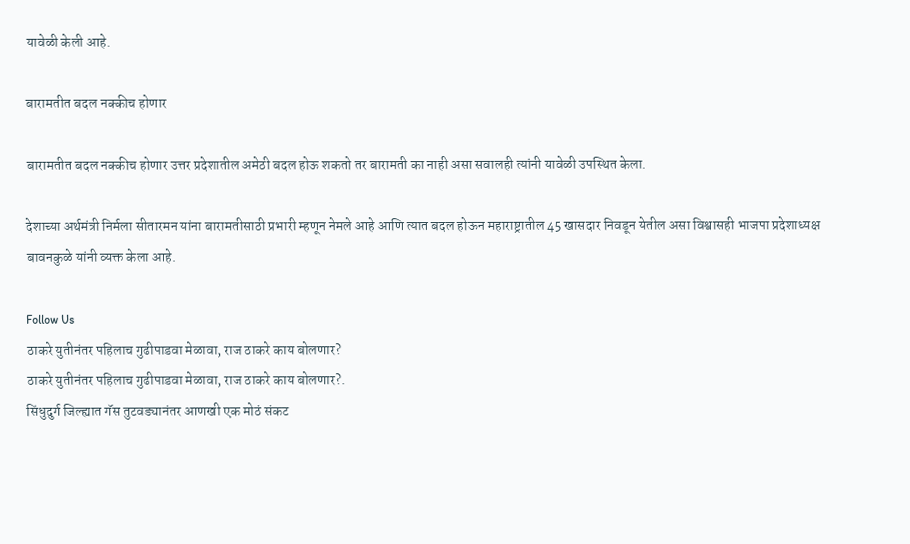यावेळी केली आहे.

बारामतीत बदल नक्कीच होणार

बारामतीत बदल नक्कीच होणार उत्तर प्रदेशातील अमेठी बदल होऊ शकतो तर बारामती का नाही असा सवालही त्यांनी यावेळी उपस्थित केला.

देशाच्या अर्थमंत्री निर्मला सीतारमन यांना बारामतीसाठी प्रभारी म्हणून नेमले आहे आणि त्यात बदल होऊन महाराष्ट्रातील 45 खासदार निवडून येतील असा विश्वासही भाजपा प्रदेशाध्यक्ष बावनकुळे यांनी व्यक्त केला आहे.

Follow Us
ठाकरे युतीनंतर पहिलाच गुढीपाडवा मेळावा, राज ठाकरे काय बोलणार?
ठाकरे युतीनंतर पहिलाच गुढीपाडवा मेळावा, राज ठाकरे काय बोलणार?.
सिंधुदुर्ग जिल्ह्यात गॅस तुटवड्यानंतर आणखी एक मोठं संकट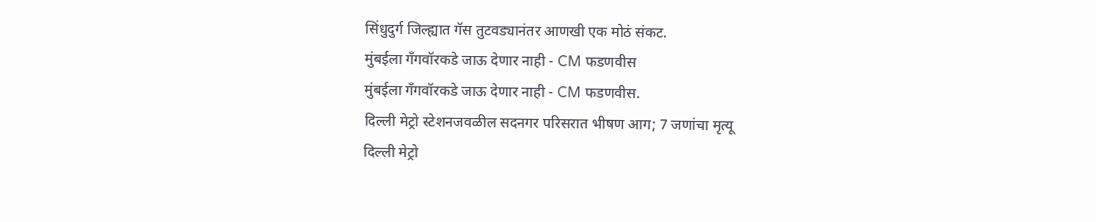सिंधुदुर्ग जिल्ह्यात गॅस तुटवड्यानंतर आणखी एक मोठं संकट.
मुंबईला गँगवॉरकडे जाऊ देणार नाही - CM फडणवीस
मुंबईला गँगवॉरकडे जाऊ देणार नाही - CM फडणवीस.
दिल्ली मेट्रो स्टेशनजवळील सदनगर परिसरात भीषण आग; 7 जणांचा मृत्यू
दिल्ली मेट्रो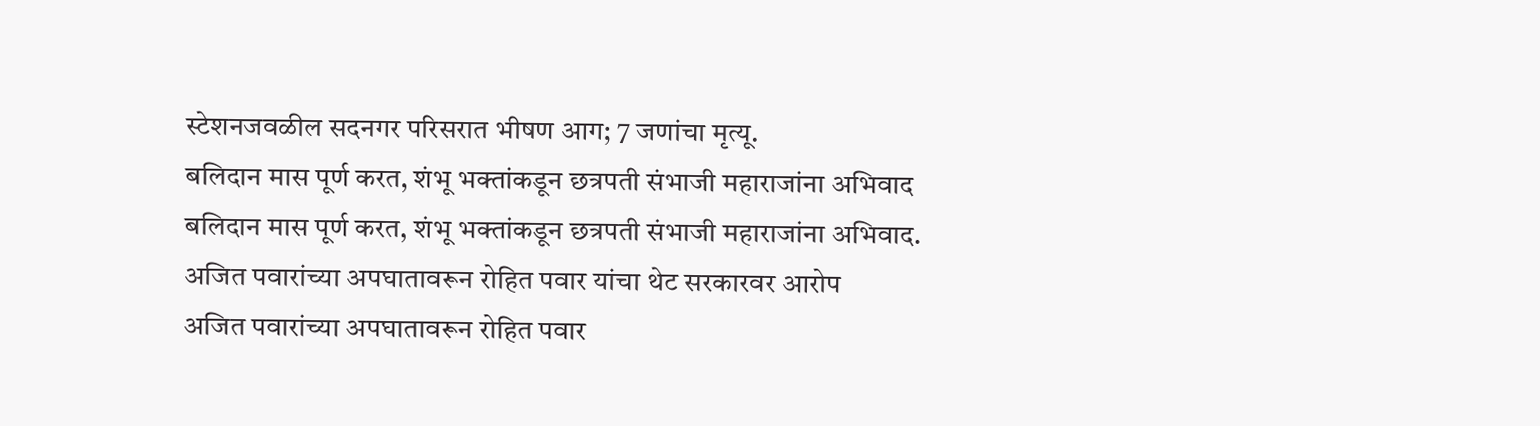स्टेशनजवळील सदनगर परिसरात भीषण आग; 7 जणांचा मृत्यू.
बलिदान मास पूर्ण करत, शंभू भक्तांकडून छत्रपती संभाजी महाराजांना अभिवाद
बलिदान मास पूर्ण करत, शंभू भक्तांकडून छत्रपती संभाजी महाराजांना अभिवाद.
अजित पवारांच्या अपघातावरून रोहित पवार यांचा थेट सरकारवर आरोप
अजित पवारांच्या अपघातावरून रोहित पवार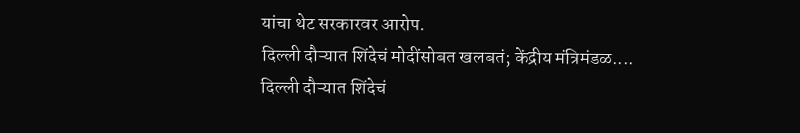यांचा थेट सरकारवर आरोप.
दिल्ली दौऱ्यात शिंदेचं मोदींसोबत खलबतं; केंद्रीय मंत्रिमंडळ....
दिल्ली दौऱ्यात शिंदेचं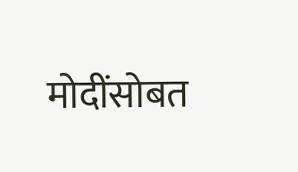मोदींसोबत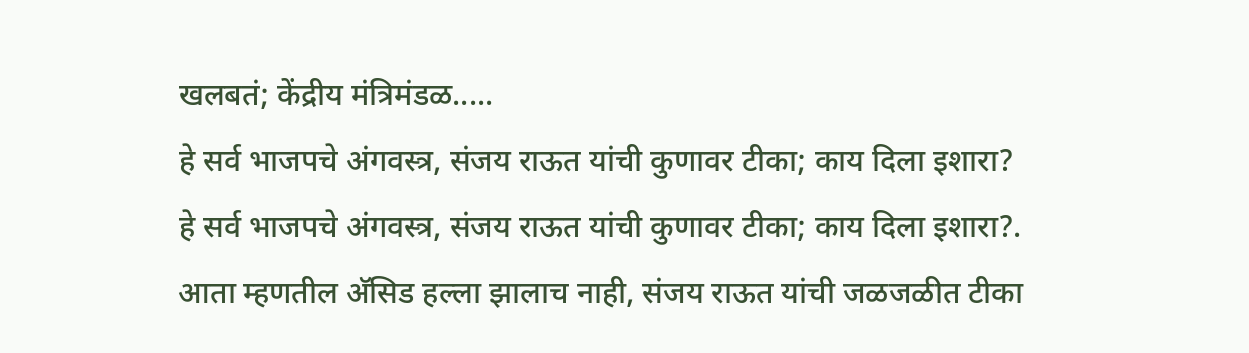खलबतं; केंद्रीय मंत्रिमंडळ.....
हे सर्व भाजपचे अंगवस्त्र, संजय राऊत यांची कुणावर टीका; काय दिला इशारा?
हे सर्व भाजपचे अंगवस्त्र, संजय राऊत यांची कुणावर टीका; काय दिला इशारा?.
आता म्हणतील अ‍ॅसिड हल्ला झालाच नाही, संजय राऊत यांची जळजळीत टीका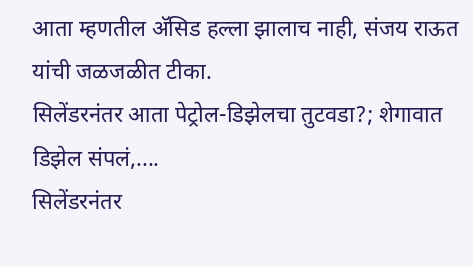आता म्हणतील अ‍ॅसिड हल्ला झालाच नाही, संजय राऊत यांची जळजळीत टीका.
सिलेंडरनंतर आता पेट्रोल-डिझेलचा तुटवडा?; शेगावात डिझेल संपलं,....
सिलेंडरनंतर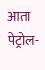आता पेट्रोल-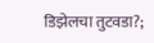डिझेलचा तुटवडा?;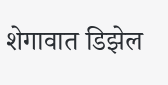शेगावात डिझेल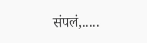संपलं,.....